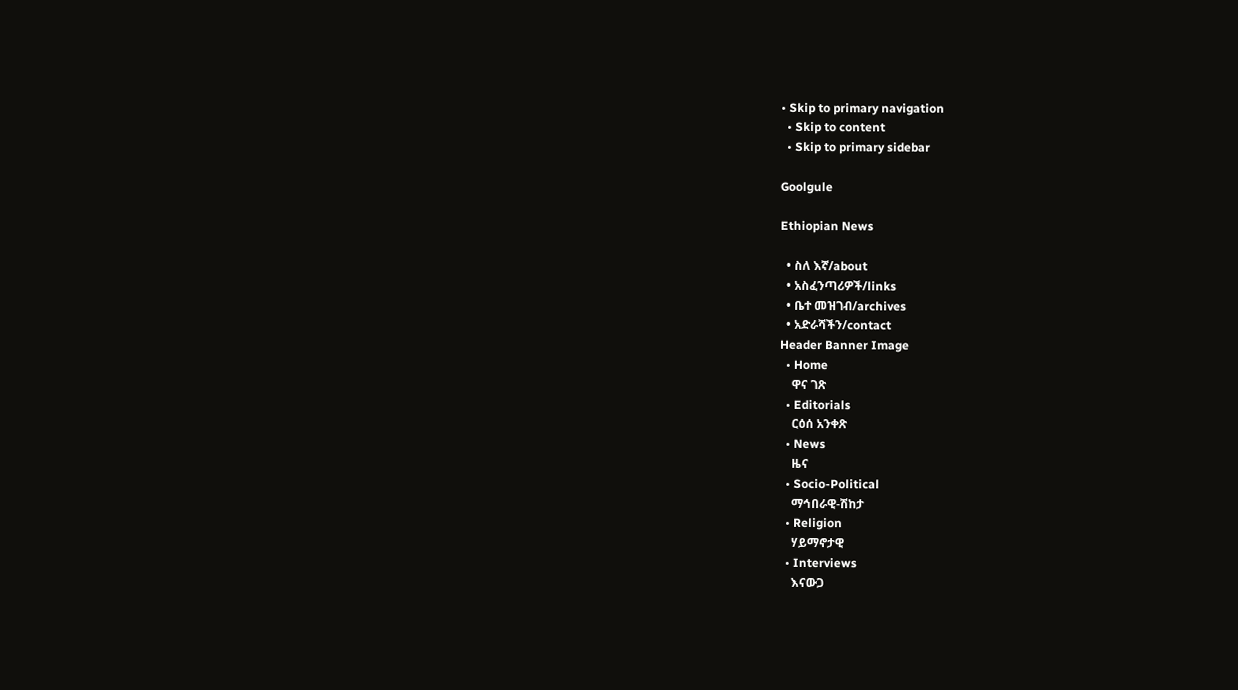• Skip to primary navigation
  • Skip to content
  • Skip to primary sidebar

Goolgule

Ethiopian News

  • ስለ እኛ/about
  • አስፈንጣሪዎች/links
  • ቤተ መዝገብ/archives
  • አድራሻችን/contact
Header Banner Image
  • Home
    ዋና ገጽ
  • Editorials
    ርዕሰ አንቀጽ
  • News
    ዜና
  • Socio-Political
    ማኅበራዊ-ሽከታ
  • Religion
    ሃይማኖታዊ
  • Interviews
    እናውጋ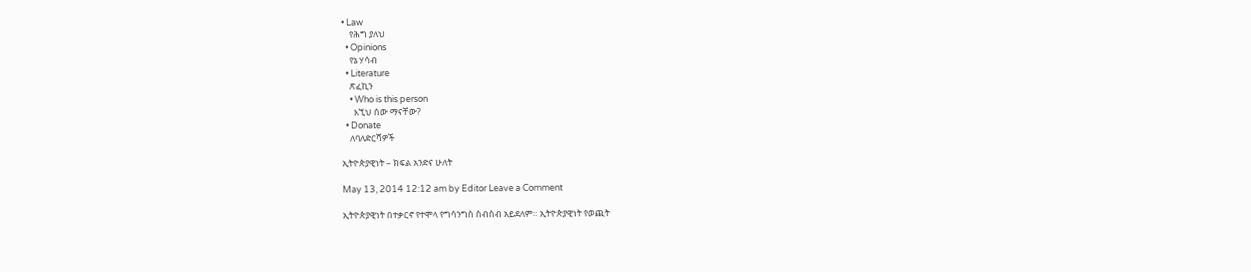• Law
    የሕግ ያለህ
  • Opinions
    የኔ ሃሳብ
  • Literature
    ጽፈኪን
    • Who is this person
      እኚህ ሰው ማናቸው?
  • Donate
    ለባለድርሻዎች

ኢትዮጵያዊነት – ክፍል አንድና ሁለት

May 13, 2014 12:12 am by Editor Leave a Comment

ኢትዮጵያዊነት በተቃርኖ የተሞላ የግሳንግስ ስብስብ አይደለም። ኢትዮጵያዊነት የወጪት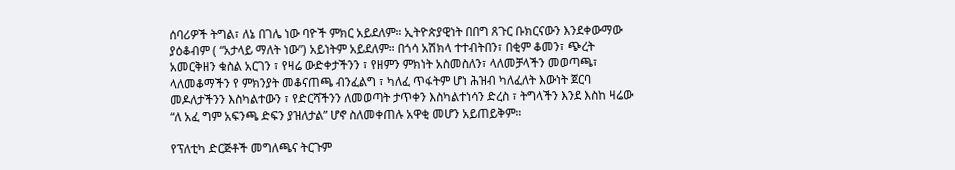ሰባሪዎች ትግል፣ ለኔ በገሌ ነው ባዮች ምክር አይደለም። ኢትዮጵያዊነት በበግ ጸጉር ቡክርናውን እንደቀውማው ያዕቆብም ( “አታላይ ማለት ነው”) አይነትም አይደለም። በጎሳ አሽክላ ተተብትበን፣ በቂም ቆመን፣ ጭረት አመርቅዘን ቁስል አርገን ፣ የዛሬ ውድቀታችንን ፣ የዘምን ምክነት አስመስለን፣ ላለመቻላችን መወጣጫ፣ ላለመቆማችን የ ምክንያት መቆናጠጫ ብንፈልግ ፣ ካለፈ ጥፋትም ሆነ ሕዝብ ካለፈለት እውነት ጀርባ መዶለታችንን እስካልተውን ፣ የድርሻችንን ለመወጣት ታጥቀን እስካልተነሳን ድረስ ፣ ትግላችን እንደ እስከ ዛሬው “ለ አፈ ግም አፍንጫ ድፍን ያዝለታል” ሆኖ ስለመቀጠሉ አዋቂ መሆን አይጠይቅም።

የፕለቲካ ድርጅቶች መግለጫና ትርጉም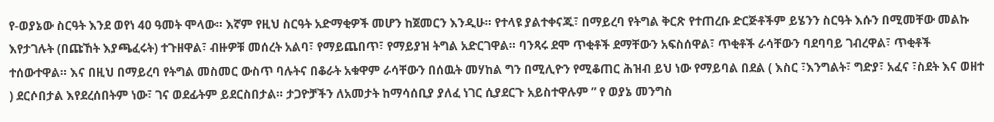የ-ወያኔው ስርዓት እንደ ወየነ 40 ዓመት ሞላው። እኛም የዚህ ስርዓት አድማቂዎች መሆን ከጀመርን እንዲሁ። የተላዩ ያልተቀናጁ፣ በማይረባ የትግል ቅርጽ የተጠረቡ ድርጅቶችም ይሄንን ስርዓት እሱን በሚመቸው መልኩ እየታገሉት (በጩኸት እያጫፈሩት) ተጉዘዋል፣ ብዙዎቹ መሰረት አልባ፣ የማይጨበጥ፣ የማይያዝ ትግል አድርገዋል። ባንጻሩ ደሞ ጥቂቶች ደማቸውን አፍስሰዋል፣ ጥቂቶች ራሳቸውን ባደባባይ ገብረዋል፣ ጥቂቶች ተሰውተዋል። እና በዚህ በማይረባ የትግል መስመር ውስጥ ባሉትና በቆራት አቁዋም ራሳቸውን በሰዉት መሃከል ግን በሚሊዮን የሚቆጠር ሕዝብ ይህ ነው የማይባል በደል ( እስር ፣እንግልት፣ ግድያ፣ አፈና ፣ስደት እና ወዘተ ) ደርሶበታል እየደረሰበትም ነው፣ ገና ወደፊትም ይደርስበታል። ታጋዮቻችን ለአመታት ከማሳሰቢያ ያለፈ ነገር ሲያደርጉ አይስተዋሉም ” የ ወያኔ መንግስ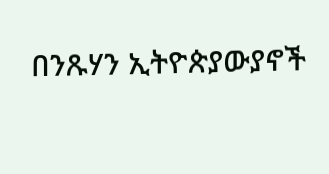በንጹሃን ኢትዮጵያውያኖች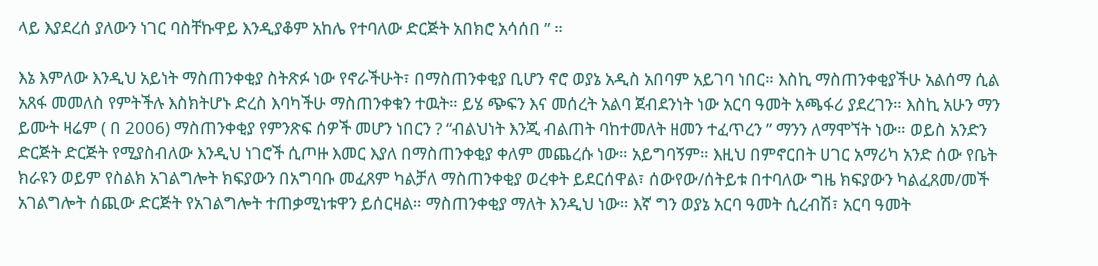ላይ እያደረሰ ያለውን ነገር ባስቸኩዋይ እንዲያቆም አከሌ የተባለው ድርጅት አበክሮ አሳሰበ ” ።

እኔ እምለው እንዲህ አይነት ማስጠንቀቂያ ስትጽፉ ነው የኖራችሁት፣ በማስጠንቀቂያ ቢሆን ኖሮ ወያኔ አዲስ አበባም አይገባ ነበር። እስኪ ማስጠንቀቂያችሁ አልሰማ ሲል አጸፋ መመለስ የምትችሉ እስክትሆኑ ድረስ እባካችሁ ማስጠንቀቁን ተዉት። ይሄ ጭፍን እና መሰረት አልባ ጀብደንነት ነው አርባ ዓመት አጫፋሪ ያደረገን። እስኪ አሁን ማን ይሙት ዛሬም ( በ 2006) ማስጠንቀቂያ የምንጽፍ ሰዎች መሆን ነበርን ? “ብልህነት እንጂ ብልጠት ባከተመለት ዘመን ተፈጥረን ” ማንን ለማሞኘት ነው። ወይስ አንድን ድርጅት ድርጅት የሚያስብለው እንዲህ ነገሮች ሲጦዙ እመር እያለ በማስጠንቀቂያ ቀለም መጨረሱ ነው። አይግባኝም። እዚህ በምኖርበት ሀገር አማሪካ አንድ ሰው የቤት ክራዩን ወይም የስልክ አገልግሎት ክፍያውን በአግባቡ መፈጸም ካልቻለ ማስጠንቀቂያ ወረቀት ይደርሰዋል፣ ሰውየው/ሰትይቱ በተባለው ግዜ ክፍያውን ካልፈጸመ/መች አገልግሎት ሰጪው ድርጅት የአገልግሎት ተጠቃሚነቱዋን ይሰርዛል። ማስጠንቀቂያ ማለት እንዲህ ነው። እኛ ግን ወያኔ አርባ ዓመት ሲረብሽ፣ አርባ ዓመት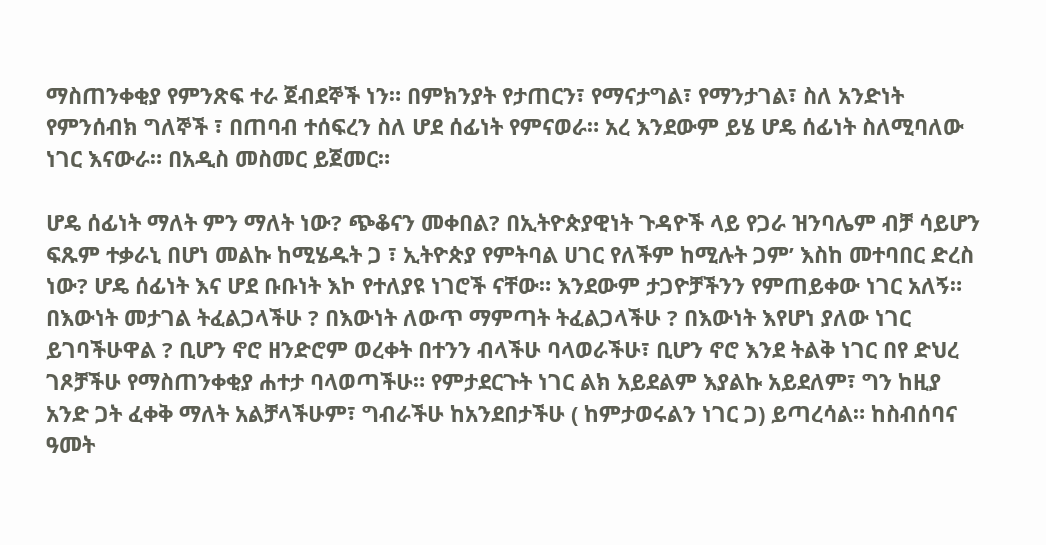ማስጠንቀቂያ የምንጽፍ ተራ ጀብደኞች ነን። በምክንያት የታጠርን፣ የማናታግል፣ የማንታገል፣ ስለ አንድነት የምንሰብክ ግለኞች ፣ በጠባብ ተሰፍረን ስለ ሆደ ሰፊነት የምናወራ። አረ እንደውም ይሄ ሆዴ ሰፊነት ስለሚባለው ነገር እናውራ። በአዲስ መስመር ይጀመር።

ሆዴ ሰፊነት ማለት ምን ማለት ነው? ጭቆናን መቀበል? በኢትዮጵያዊነት ጉዳዮች ላይ የጋራ ዝንባሌም ብቻ ሳይሆን ፍጹም ተቃራኒ በሆነ መልኩ ከሚሄዱት ጋ ፣ ኢትዮጵያ የምትባል ሀገር የለችም ከሚሉት ጋም’ እስከ መተባበር ድረስ ነው? ሆዴ ሰፊነት እና ሆደ ቡቡነት እኮ የተለያዩ ነገሮች ናቸው። እንደውም ታጋዮቻችንን የምጠይቀው ነገር አለኝ። በእውነት መታገል ትፈልጋላችሁ ? በእውነት ለውጥ ማምጣት ትፈልጋላችሁ ? በእውነት እየሆነ ያለው ነገር ይገባችሁዋል ? ቢሆን ኖሮ ዘንድሮም ወረቀት በተንን ብላችሁ ባላወራችሁ፣ ቢሆን ኖሮ እንደ ትልቅ ነገር በየ ድህረ ገጾቻችሁ የማስጠንቀቂያ ሐተታ ባላወጣችሁ። የምታደርጉት ነገር ልክ አይደልም እያልኩ አይደለም፣ ግን ከዚያ አንድ ጋት ፈቀቅ ማለት አልቻላችሁም፣ ግብራችሁ ከአንደበታችሁ ( ከምታወሩልን ነገር ጋ) ይጣረሳል። ከስብሰባና ዓመት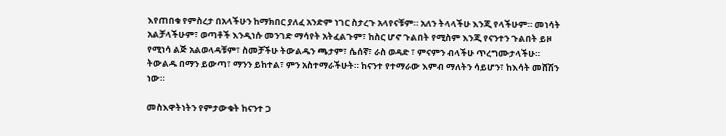እየጠበቁ የምስረታ በአላችሁን ከማክበር ያለፈ አንድም ነገር ስታረጉ አላየናቹም። አለን ትላላችሁ እንጂ የላችሁም። መነሳት አልቻላችሁም፣ ወጣቶች እንዲነሱ መንገድ ማሳየት አትፈልጉም፣ ከስር ሆኖ ጉልበት የሚስም እንጂ የናንተን ጉልበት ይዞ የሚነሳ ልጅ አልወላዳቹም፣ ስመቻችሁ ትውልዱን ጫታም፣ ሴሰኛ፣ ራስ ወዳድ ፣ ምናምን ብላችሁ ጥረግሙታላችሁ። ትውልዱ በማን ይውጣ፣ ማንን ይከተል፣ ምን አስተማራችሁት። ከናንተ የተማራው እምብ ማለትን ሳይሆን፣ ከእሳት መሸሽን ነው።

መስእዋትነትን የምታውቁት ከናንተ ጋ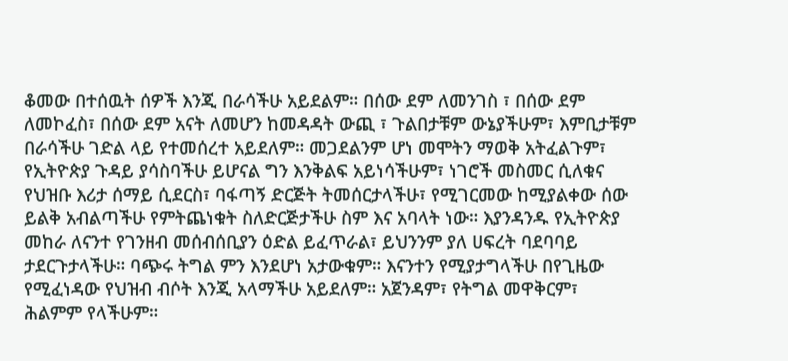ቆመው በተሰዉት ሰዎች እንጂ በራሳችሁ አይደልም። በሰው ደም ለመንገስ ፣ በሰው ደም ለመኮፈስ፣ በሰው ደም አናት ለመሆን ከመዳዳት ውጪ ፣ ጉልበታቹም ውኔያችሁም፣ እምቢታቹም በራሳችሁ ገድል ላይ የተመሰረተ አይደለም። መጋደልንም ሆነ መሞትን ማወቅ አትፈልጉም፣ የኢትዮጵያ ጉዳይ ያሳስባችሁ ይሆናል ግን እንቅልፍ አይነሳችሁም፣ ነገሮች መስመር ሲለቁና የህዝቡ እሪታ ሰማይ ሲደርስ፣ ባፋጣኝ ድርጅት ትመሰርታላችሁ፣ የሚገርመው ከሚያልቀው ሰው ይልቅ አብልጣችሁ የምትጨነቁት ስለድርጅታችሁ ስም እና አባላት ነው። እያንዳንዱ የኢትዮጵያ መከራ ለናንተ የገንዘብ መሰብሰቢያን ዕድል ይፈጥራል፣ ይህንንም ያለ ሀፍረት ባደባባይ ታደርጉታላችሁ። ባጭሩ ትግል ምን እንደሆነ አታውቁም። እናንተን የሚያታግላችሁ በየጊዜው የሚፈነዳው የህዝብ ብሶት እንጂ አላማችሁ አይደለም። አጀንዳም፣ የትግል መዋቅርም፣ ሕልምም የላችሁም።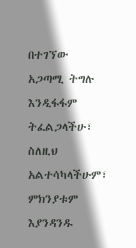በተገኘው አጋጣሚ ትግሉ እንዲፋፋም ትፈልጋላችሁ፣ ስለዚህ አልተሳካላችሁም፣ ምክንያቱም እያንዳንዱ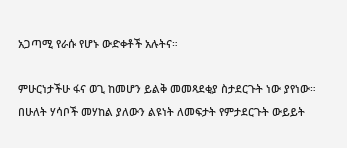አጋጣሚ የራሱ የሆኑ ውድቀቶች አሉትና።

ምሁርነታችሁ ፋና ወጊ ከመሆን ይልቅ መመጻደቂያ ስታደርጉት ነው ያየነው። በሁለት ሃሳቦች መሃከል ያለውን ልዩነት ለመፍታት የምታደርጉት ውይይት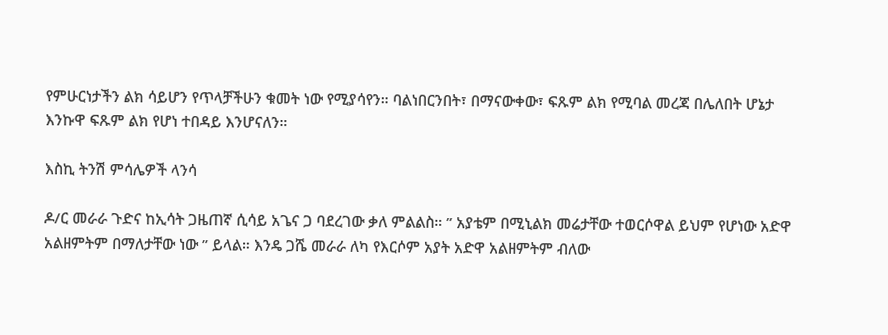የምሁርነታችን ልክ ሳይሆን የጥላቻችሁን ቁመት ነው የሚያሳየን። ባልነበርንበት፣ በማናውቀው፣ ፍጹም ልክ የሚባል መረጃ በሌለበት ሆኔታ እንኩዋ ፍጹም ልክ የሆነ ተበዳይ እንሆናለን።

እስኪ ትንሽ ምሳሌዎች ላንሳ

ዶ/ር መራራ ጉድና ከኢሳት ጋዜጠኛ ሲሳይ አጌና ጋ ባደረገው ቃለ ምልልስ። ” አያቴም በሚኒልክ መሬታቸው ተወርሶዋል ይህም የሆነው አድዋ አልዘምትም በማለታቸው ነው ” ይላል። እንዴ ጋሼ መራራ ለካ የእርሶም አያት አድዋ አልዘምትም ብለው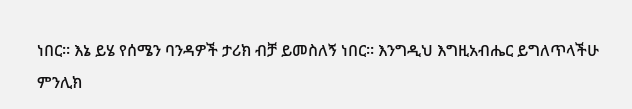ነበር። እኔ ይሄ የሰሜን ባንዳዎች ታሪክ ብቻ ይመስለኝ ነበር። እንግዲህ እግዚአብሔር ይግለጥላችሁ ምንሊክ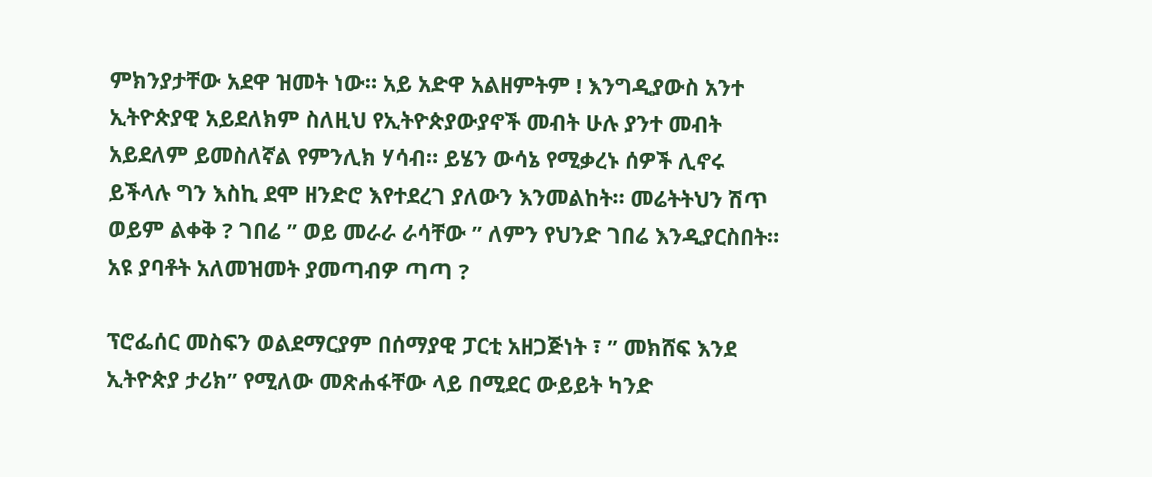ምክንያታቸው አደዋ ዝመት ነው። አይ አድዋ አልዘምትም ! እንግዲያውስ አንተ ኢትዮጵያዊ አይደለክም ስለዚህ የኢትዮጵያውያኖች መብት ሁሉ ያንተ መብት አይደለም ይመስለኛል የምንሊክ ሃሳብ። ይሄን ውሳኔ የሚቃረኑ ሰዎች ሊኖሩ ይችላሉ ግን እስኪ ደሞ ዘንድሮ እየተደረገ ያለውን እንመልከት። መሬትትህን ሽጥ ወይም ልቀቅ ? ገበሬ ” ወይ መራራ ራሳቸው ” ለምን የህንድ ገበሬ እንዲያርስበት። አዩ ያባቶት አለመዝመት ያመጣብዎ ጣጣ ?

ፕሮፌሰር መስፍን ወልደማርያም በሰማያዊ ፓርቲ አዘጋጅነት ፣ ” መክሸፍ እንደ ኢትዮጵያ ታሪክ” የሚለው መጽሐፋቸው ላይ በሚደር ውይይት ካንድ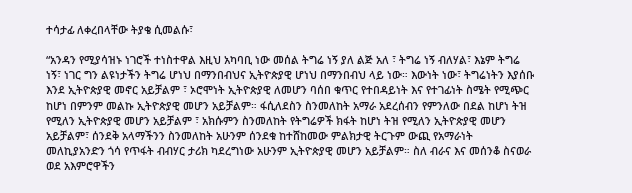ተሳታፊ ለቀረበላቸው ትያቄ ሲመልሱ፣

“አንዳን የሚያሳዝኑ ነገሮች ተነስተዋል እዚህ አካባቢ ነው መሰል ትግሬ ነኝ ያለ ልጅ አለ ፣ ትግሬ ነኝ ብለሃል፣ እኔም ትግሬ ነኝ፣ ነገር ግን ልዩነታችን ትግሬ ሆነህ በማንበብህና ኢትዮጵያዊ ሆነህ በማንበብህ ላይ ነው። እውነት ነው፣ ትግሬነትን እያሰቡ እንደ ኢትዮጵያዊ መኖር አይቻልም ፣ ኦሮሞነት ኢትዮጵያዊ ለመሆን ባሰበ ቁጥር የተበዳይነት እና የተገፊነት ስሜት የሚጭር ከሆነ በምንም መልኩ ኢትዮጵያዊ መሆን አይቻልም። ፋሲለደስን ስንመለከት አማራ አደረሰብን የምንለው በደል ከሆነ ትዝ የሚለን ኢትዮጵያዊ መሆን አይቻልም ፣ አክሱምን ስንመለከት የትግሬዎች ክፋት ከሆነ ትዝ የሚለን ኢትዮጵያዊ መሆን አይቻልም፣ ሰንደቅ አላማችንን ስንመለከት አሁንም ሰንደቁ ከተሸከመው ምልክታዊ ትርጉም ውጪ የአማራነት መለኪያአንድን ጎሳ የጥፋት ብብሃር ታሪክ ካደረግነው አሁንም ኢትዮጵያዊ መሆን አይቻልም። ስለ ብራና እና መሰንቆ ስናወራ ወደ አእምሮዋችን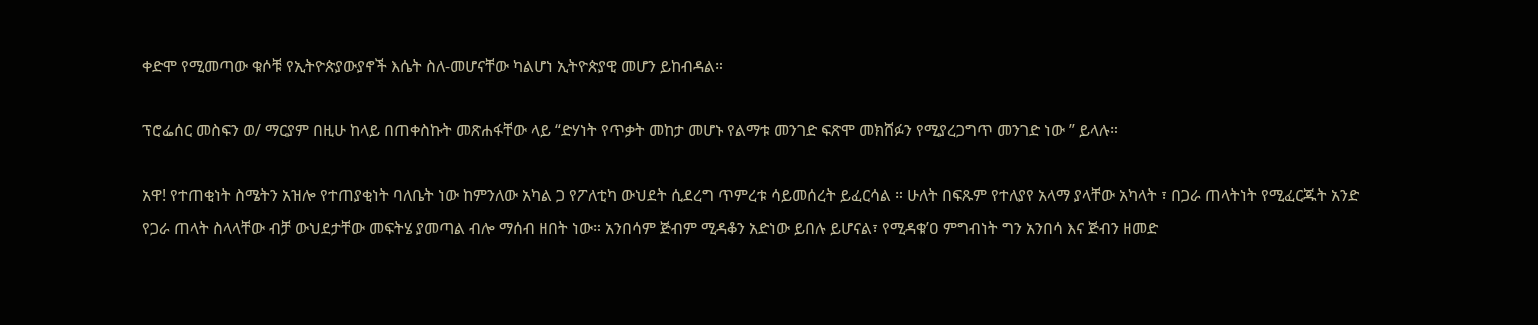ቀድሞ የሚመጣው ቁሶቹ የኢትዮጵያውያኖች እሴት ስለ-መሆናቸው ካልሆነ ኢትዮጵያዊ መሆን ይከብዳል።

ፕሮፌሰር መስፍን ወ/ ማርያም በዚሁ ከላይ በጠቀስኩት መጽሐፋቸው ላይ “ድሃነት የጥቃት መከታ መሆኑ የልማቱ መንገድ ፍጽሞ መክሸፉን የሚያረጋግጥ መንገድ ነው ” ይላሉ።

አዋ! የተጠቂነት ስሜትን አዝሎ የተጠያቂነት ባለቤት ነው ከምንለው አካል ጋ የፖለቲካ ውህደት ሲደረግ ጥምረቱ ሳይመሰረት ይፈርሳል ። ሁለት በፍጹም የተለያየ አላማ ያላቸው አካላት ፣ በጋራ ጠላትነት የሚፈርጁት አንድ የጋራ ጠላት ስላላቸው ብቻ ውህደታቸው መፍትሄ ያመጣል ብሎ ማሰብ ዘበት ነው። አንበሳም ጅብም ሚዳቆን አድነው ይበሉ ይሆናል፣ የሚዳቁ’ዐ ምግብነት ግን አንበሳ እና ጅብን ዘመድ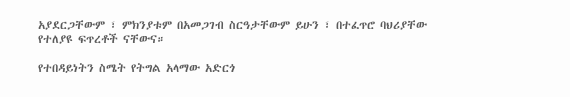አያደርጋቸውም ፣ ምክንያቱም በአመጋገብ ስርዓታቸውም ይሁን ፣ በተፈጥሮ ባህሪያቸው የተለያዩ ፍጥረቶች ናቸውና።

የተበዳይነትን ስሜት የትግል አላማው አድርጎ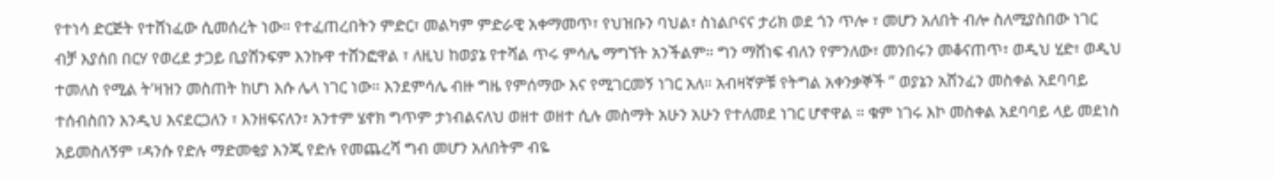የተነሳ ድርጅት የተሸነፈው ሲመሰረት ነው። የተፈጠረበትን ምድር፣ መልካም ምድራዊ አቀማመጥ፣ የህዝቡን ባህል፣ ስነልቦናና ታሪክ ወደ ጎን ጥሎ ፣ መሆን አለበት ብሎ ስለሚያስበው ነገር ብቻ እያሰበ በርሃ የወረደ ታጋይ ቢያሸንፍም እንኩዋ ተሸንፎዋል ፣ ለዚህ ከወያኔ የተሻል ጥሩ ምሳሌ ማግኘት አንችልም። ግን ማሸነፍ ብለን የምንለው፣ መንበሩን መቆናጠጥ፣ ወዲህ ሂድ፣ ወዲህ ተመለስ የሚል ት’ዛዝን መስጠት ከሆነ እሱ ሌላ ነገር ነው። እንደምሳሌ ብዙ ግዜ የምሰማው እና የሚገርመኝ ነገር አለ። አብዛኛዎቹ የትግል አቀንቃኞች ” ወያኔን አሸንፈን መስቀል አደባባይ ተሰብስበን እንዲህ እናደርጋለን ፣ እንዘፍናለን፣ አንተም ሄኖክ ግጥም ታነብልናለህ ወዘተ ወዘተ ሲሉ መስማት አሁን አሁን የተለመደ ነገር ሆኖዋል ። ቁም ነገሩ እኮ መስቀል አደባባይ ላይ መደነስ አይመስለኝም ፣ዳንሱ የድሉ ማድመቂያ እንጂ የድሉ የመጨረሻ ግብ መሆን አለበትም ብዬ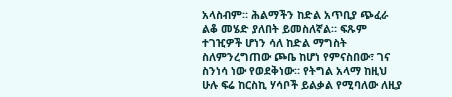አላስብም። ሕልማችን ከድል አጥቢያ ጭፈራ ልቆ መሄድ ያለበት ይመስለኛል። ፍጹም ተገዢዎች ሆነን ሳለ ከድል ማግስት ስለምንረግጠው ጮቤ ከሆነ የምናስበው፣ ገና ስንነሳ ነው የወደቅነው። የትግል አላማ ከዚህ ሁሉ ፍሬ ከርስኪ ሃሳቦች ይልቃል የሚባለው ለዚያ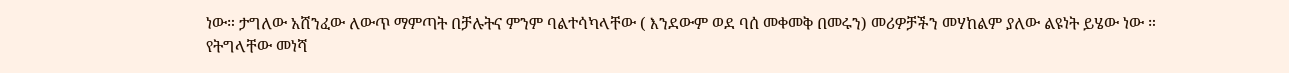ነው። ታግለው አሸንፈው ለውጥ ማምጣት በቻሉትና ምንም ባልተሳካላቸው ( እንደውም ወደ ባሰ መቀመቅ በመሩን) መሪዎቻችን መሃከልም ያለው ልዩነት ይሄው ነው ። የትግላቸው መነሻ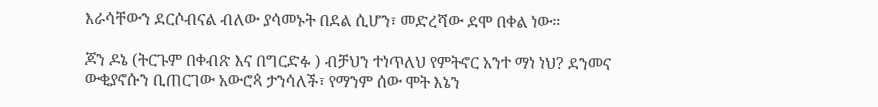እራሳቸውን ደርሶብናል ብለው ያሳመኑት በደል ሲሆን፣ መድረሻው ደሞ በቀል ነው።

ጆን ዶኔ (ትርጉም በቀብጽ እና በግርድፉ ) ብቻህን ተነጥለህ የምትኖር አንተ ማነ ነህ? ደንመና ውቂያኖሱን ቢጠርገው አውሮጳ ታንሳለች፣ የማንም ሰው ሞት እኔን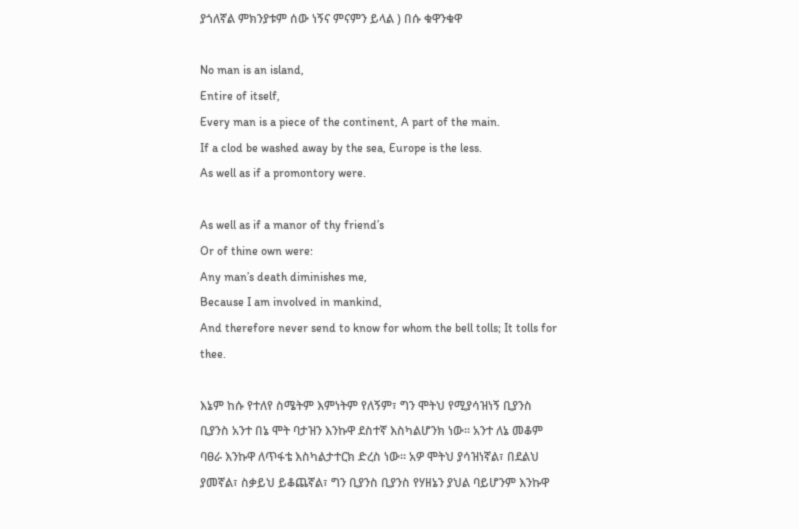ያጎለኛል ምክንያቱም ሰው ነኝና ምናምን ይላል ) በሱ ቁዋንቁዋ

No man is an island,
Entire of itself,
Every man is a piece of the continent, A part of the main.
If a clod be washed away by the sea, Europe is the less.
As well as if a promontory were.

As well as if a manor of thy friend’s
Or of thine own were:
Any man’s death diminishes me,
Because I am involved in mankind,
And therefore never send to know for whom the bell tolls; It tolls for thee.

እኔም ከሱ የተለየ ስሜትም እምነትም የለኝም፣ ግን ሞትህ የሚያሳዝነኝ ቢያንስ ቢያንስ አንተ በኔ ሞት ባታዝን እንኩዋ ደስተኛ እስካልሆንክ ነው። አንተ ለኔ መቆም ባፀራ እንኩዋ ለጥፋቴ እስካልታተርክ ድረስ ነው። አዎ ሞትህ ያሳዝነኛል፣ በደልህ ያመኛል፣ ስቃይህ ይቆጨኛል፣ ግን ቢያንስ ቢያንስ የሃዘኔን ያህል ባይሆንም እንኩዋ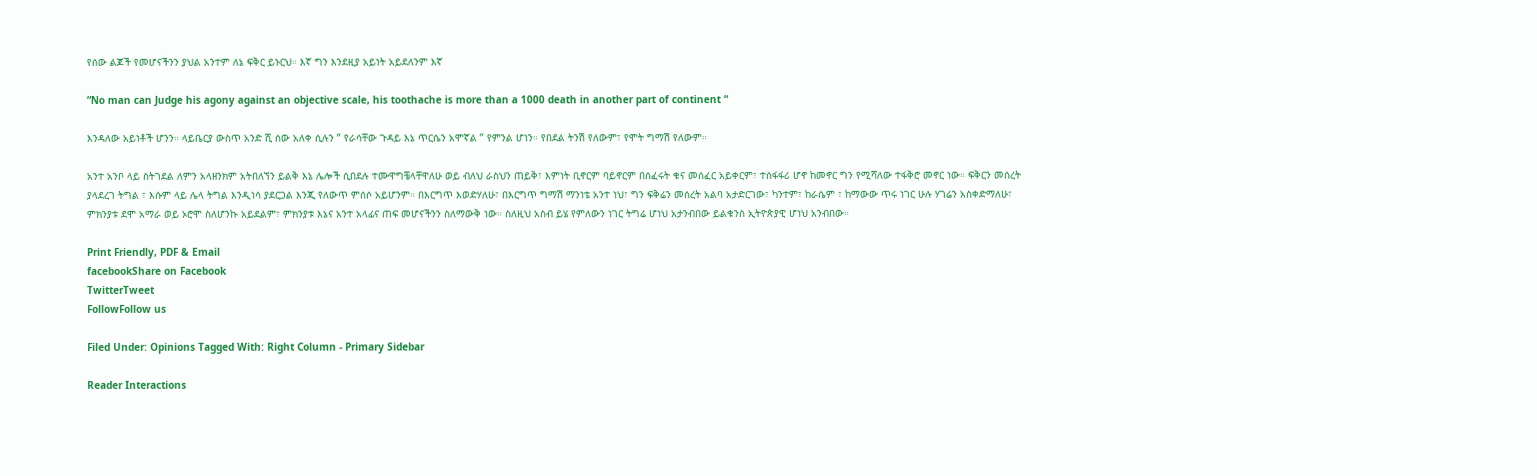የሰው ልጆች የመሆናችንን ያህል አንተም ለኔ ፍቅር ይኑርህ። እኛ ግን እንደዚያ አይነት አይደለንም እኛ

“No man can Judge his agony against an objective scale, his toothache is more than a 1000 death in another part of continent “

እንዳለው አይነቶች ሆንን። ላይቤርያ ውስጥ አንድ ሺ ሰው አለቀ ሲሉን ” የራሳቸው ጉዳይ እኔ ጥርሴን አሞኛል ” የምንል ሆነን። የበደል ትንሽ የለውም፣ የሞት ግማሽ የለውም።

አንተ አንቦ ላይ ስትገደል ለምን አላዘንክም አትበለኘን ይልቅ እኔ ሌሎች ሲበደሉ ተሙዋግቼላቸዋለሁ ወይ ብለህ ራስህን ጠይቅ፣ እምነት ቢኖርም ባይኖርም በሰፈሩት ቁና መሰፈር አይቀርም፣ ተሰፋፋሪ ሆኖ ከመኖር ግን የሚሻለው ተፋቅሮ መኖር ነው። ፍቅርን መሰረት ያላደረገ ትግል ፣ እሱም ላይ ሌላ ትግል እንዲነሳ ያደርጋል እንጂ የለውጥ ምሰሶ አይሆንም። በእርግጥ እወድሃለሁ፣ በእርግጥ ግማሽ ማንነቴ አንተ ነህ፣ ግን ፍቅሬን መሰረት አልባ አታድርገው፣ ካንተም፣ ከራሴም ፣ ከማውው ጥሩ ነገር ሁሉ ሃገሬን አስቀድማለሁ፣ ምክንያቱ ደሞ አማራ ወይ ኦሮሞ ስለሆንኩ አይደልም፣ ምክንያቱ እኔና አንተ አላፊና ጠፍ መሆናችንን ስለማውቅ ነው። ስለዚህ አስብ ይሄ የምለውን ነገር ትግሬ ሆነህ አታንብበው ይልቁንስ ኢትዮጵያዊ ሆነህ አንብበው።

Print Friendly, PDF & Email
facebookShare on Facebook
TwitterTweet
FollowFollow us

Filed Under: Opinions Tagged With: Right Column - Primary Sidebar

Reader Interactions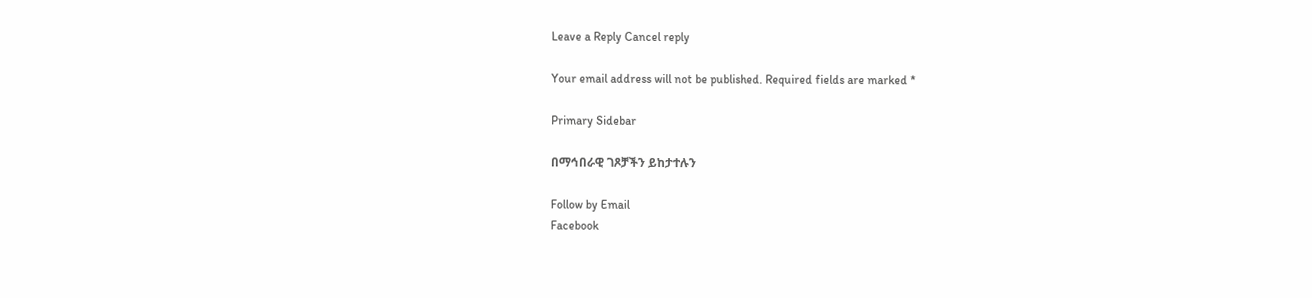Leave a Reply Cancel reply

Your email address will not be published. Required fields are marked *

Primary Sidebar

በማኅበራዊ ገጾቻችን ይከታተሉን

Follow by Email
Facebook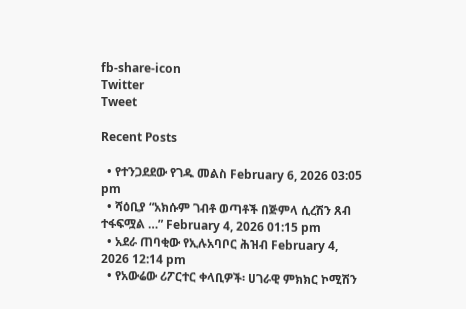fb-share-icon
Twitter
Tweet

Recent Posts

  • የተንጋደደው የገዱ መልስ February 6, 2026 03:05 pm
  • ሻዕቢያ “አክሱም ገብቶ ወጣቶች በጅምላ ሲረሽን ጸብ ተፋፍሟል …” February 4, 2026 01:15 pm
  • አደራ ጠባቂው የኢሉአባቦር ሕዝብ February 4, 2026 12:14 pm
  • የአውሬው ሪፖርተር ቀላቢዎች፡ ሀገራዊ ምክክር ኮሚሽን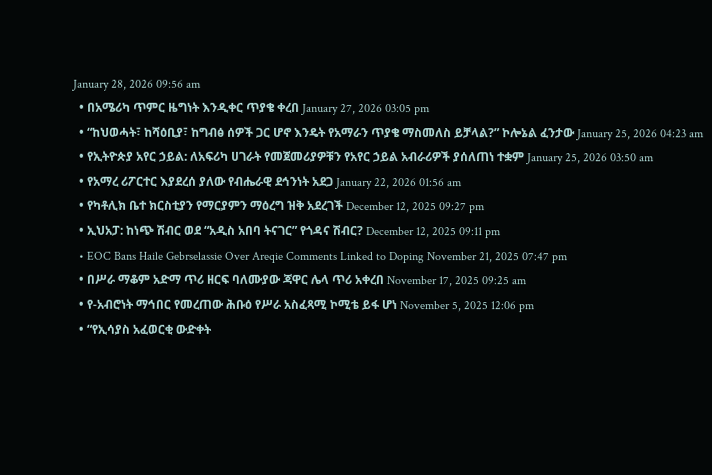January 28, 2026 09:56 am
  • በአሜሪካ ጥምር ዜግነት እንዲቀር ጥያቄ ቀረበ January 27, 2026 03:05 pm
  • “ከህወሓት፣ ከሻዕቢያ፣ ከግብፅ ሰዎች ጋር ሆኖ እንዴት የአማራን ጥያቄ ማስመለስ ይቻላል?” ኮሎኔል ፈንታው January 25, 2026 04:23 am
  • የኢትዮጵያ አየር ኃይል: ለአፍሪካ ሀገራት የመጀመሪያዎቹን የአየር ኃይል አብራሪዎች ያሰለጠነ ተቋም January 25, 2026 03:50 am
  • የአማረ ሪፖርተር እያደረሰ ያለው የብሔራዊ ደኅንነት አደጋ January 22, 2026 01:56 am
  • የካቶሊክ ቤተ ክርስቲያን የማርያምን ማዕረግ ዝቅ አደረገች December 12, 2025 09:27 pm
  • ኢህአፓ: ከነጭ ሽብር ወደ “አዲስ አበባ ትናገር” የጎዳና ሽብር? December 12, 2025 09:11 pm
  • EOC Bans Haile Gebrselassie Over Areqie Comments Linked to Doping November 21, 2025 07:47 pm
  • በሥራ ማቆም አድማ ጥሪ ዘርፍ ባለሙያው ጃዋር ሌላ ጥሪ አቀረበ November 17, 2025 09:25 am
  • የ-አብሮነት ማኅበር የመረጠው ሕቡዕ የሥራ አስፈጻሚ ኮሚቴ ይፋ ሆነ November 5, 2025 12:06 pm
  • “የኢሳያስ አፈወርቂ ውድቀት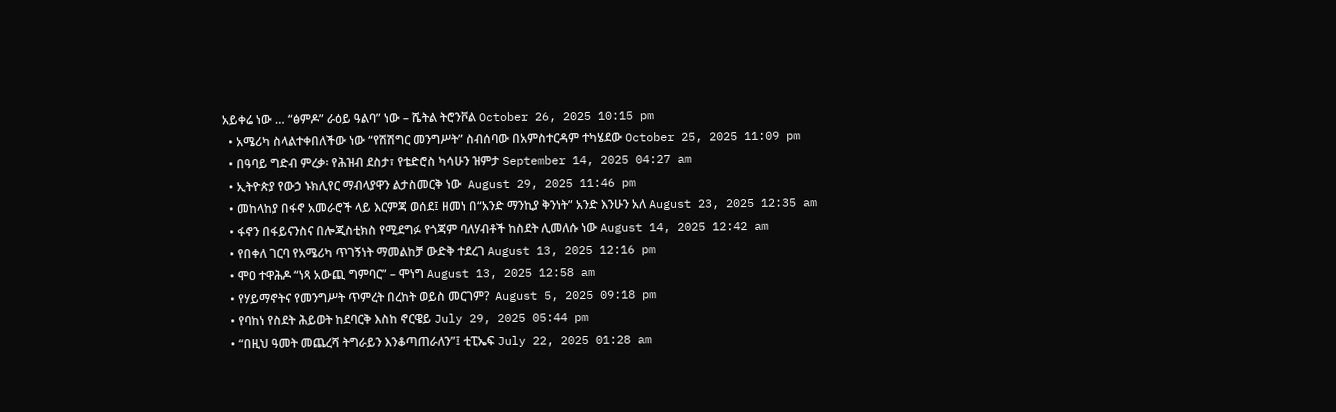አይቀሬ ነው … “ፅምዶ” ራዕይ ዓልባ” ነው – ሼትል ትሮንቮል October 26, 2025 10:15 pm
  • አሜሪካ ስላልተቀበለችው ነው “የሽሽግር መንግሥት” ስብሰባው በአምስተርዳም ተካሄደው October 25, 2025 11:09 pm
  • በዓባይ ግድብ ምረቃ፡ የሕዝብ ደስታ፣ የቴድሮስ ካሳሁን ዝምታ September 14, 2025 04:27 am
  • ኢትዮጵያ የውኃ ኑክሊየር ማብላያዋን ልታስመርቅ ነው  August 29, 2025 11:46 pm
  • መከላከያ በፋኖ አመራሮች ላይ እርምጃ ወሰደ፤ ዘመነ በ“አንድ ማንኪያ ቅንነት” አንድ እንሁን አለ August 23, 2025 12:35 am
  • ፋኖን በፋይናንስና በሎጂስቲክስ የሚደግፉ የጎጃም ባለሃብቶች ከስደት ሊመለሱ ነው August 14, 2025 12:42 am
  • የበቀለ ገርባ የአሜሪካ ጥገኝነት ማመልከቻ ውድቅ ተደረገ August 13, 2025 12:16 pm
  • ሞዐ ተዋሕዶ “ነጻ አውጪ ግምባር” – ሞነግ August 13, 2025 12:58 am
  • የሃይማኖትና የመንግሥት ጥምረት በረከት ወይስ መርገም?  August 5, 2025 09:18 pm
  • የባከነ የስደት ሕይወት ከደባርቅ እስከ ኖርዌይ July 29, 2025 05:44 pm
  • “በዚህ ዓመት መጨረሻ ትግራይን እንቆጣጠራለን”፤ ቲፒኤፍ July 22, 2025 01:28 am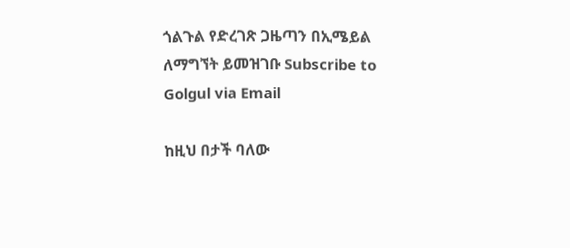ጎልጉል የድረገጽ ጋዜጣን በኢሜይል ለማግኘት ይመዝገቡ Subscribe to Golgul via Email

ከዚህ በታች ባለው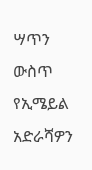ሣጥን ውስጥ የኢሜይል አድራሻዎን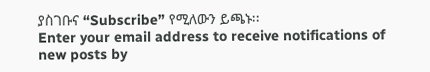ያስገቡና “Subscribe” የሚለውን ይጫኑ፡፡
Enter your email address to receive notifications of new posts by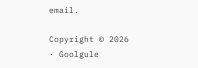email.

Copyright © 2026 · Goolgule